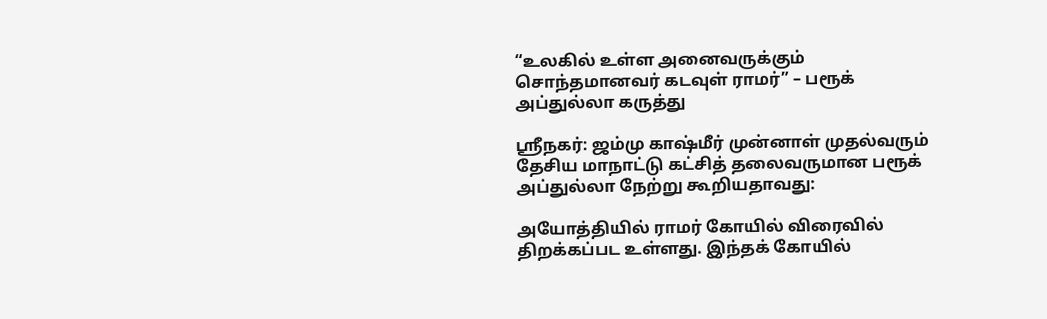“உலகில் உள்ள அனைவருக்கும் சொந்தமானவர் கடவுள் ராமர்” – பரூக் அப்துல்லா கருத்து

ஸ்ரீநகர்: ஜம்மு காஷ்மீர் முன்னாள் முதல்வரும் தேசிய மாநாட்டு கட்சித் தலைவருமான பரூக் அப்துல்லா நேற்று கூறியதாவது:

அயோத்தியில் ராமர் கோயில் விரைவில் திறக்கப்பட உள்ளது. இந்தக் கோயில்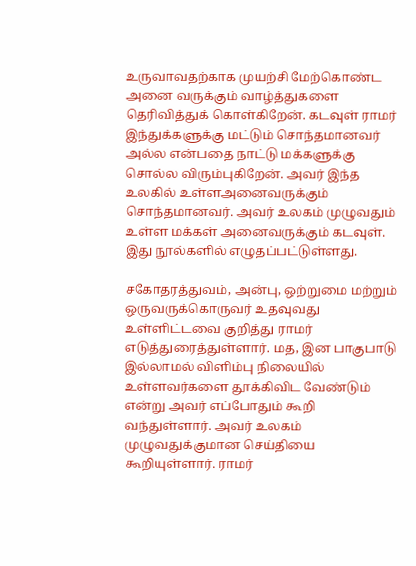உருவாவதற்காக முயற்சி மேற்கொண்ட அனை வருக்கும் வாழ்த்துகளை தெரிவித்துக் கொள்கிறேன். கடவுள் ராமர் இந்துக்களுக்கு மட்டும் சொந்தமானவர் அல்ல என்பதை நாட்டு மக்களுக்கு சொல்ல விரும்புகிறேன். அவர் இந்த உலகில் உள்ளஅனைவருக்கும் சொந்தமானவர். அவர் உலகம் முழுவதும் உள்ள மக்கள் அனைவருக்கும் கடவுள். இது நூல்களில் எழுதப்பட்டுள்ளது.

சகோதரத்துவம், அன்பு, ஒற்றுமை மற்றும் ஒருவருக்கொருவர் உதவுவது உள்ளிட்டவை குறித்து ராமர் எடுத்துரைத்துள்ளார். மத, இன பாகுபாடு இல்லாமல் விளிம்பு நிலையில் உள்ளவர்களை தூக்கிவிட வேண்டும் என்று அவர் எப்போதும் கூறி வந்துள்ளார். அவர் உலகம் முழுவதுக்குமான செய்தியை கூறியுள்ளார். ராமர்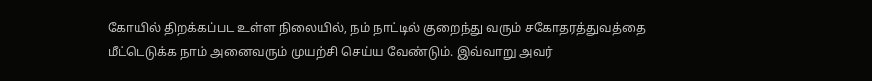கோயில் திறக்கப்பட உள்ள நிலையில், நம் நாட்டில் குறைந்து வரும் சகோதரத்துவத்தை மீட்டெடுக்க நாம் அனைவரும் முயற்சி செய்ய வேண்டும். இவ்வாறு அவர்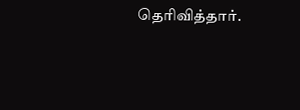தெரிவித்தார்.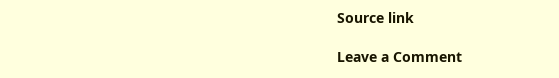Source link

Leave a Comment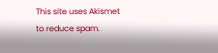This site uses Akismet to reduce spam.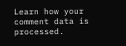Learn how your comment data is processed.